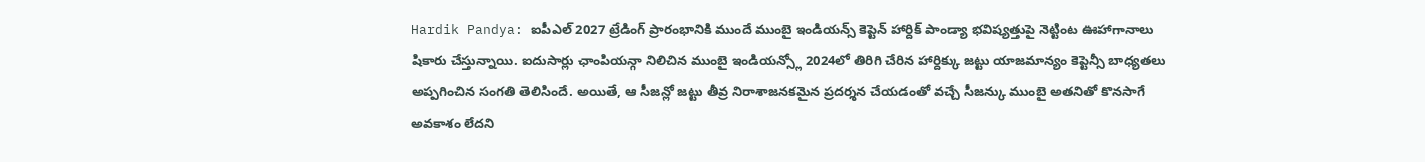Hardik Pandya: ఐపీఎల్ 2027 ట్రేడింగ్ ప్రారంభానికి ముందే ముంబై ఇండియన్స్ కెప్టెన్ హార్దిక్ పాండ్యా భవిష్యత్తుపై నెట్టింట ఊహాగానాలు షికారు చేస్తున్నాయి. ఐదుసార్లు ఛాంపియన్గా నిలిచిన ముంబై ఇండియన్స్లో 2024లో తిరిగి చేరిన హార్దిక్కు జట్టు యాజమాన్యం కెప్టెన్సీ బాధ్యతలు అప్పగించిన సంగతి తెలిసిందే. అయితే, ఆ సీజన్లో జట్టు తీవ్ర నిరాశాజనకమైన ప్రదర్శన చేయడంతో వచ్చే సీజన్కు ముంబై అతనితో కొనసాగే అవకాశం లేదని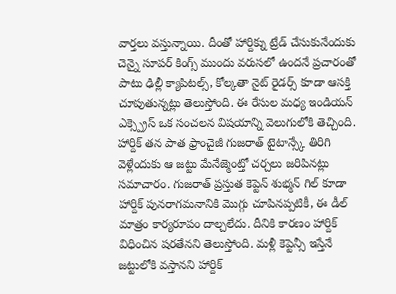వార్తలు వస్తున్నాయి. దీంతో హార్దిక్ను ట్రేడ్ చేసుకునేందుకు చెన్నై సూపర్ కింగ్స్ ముందు వరుసలో ఉందనే ప్రచారంతో పాటు ఢిల్లీ క్యాపిటల్స్, కోల్కతా నైట్ రైడర్స్ కూడా ఆసక్తి చూపుతున్నట్లు తెలుస్తోంది. ఈ రేసుల మధ్య ఇండియన్ ఎక్స్ప్రెస్ ఒక సంచలన విషయాన్ని వెలుగులోకి తెచ్చింది. హార్దిక్ తన పాత ఫ్రాంచైజీ గుజరాత్ టైటాన్స్కే తిరిగి వెళ్లేందుకు ఆ జట్టు మేనేజ్మెంట్తో చర్చలు జరిపినట్లు సమాచారం. గుజరాత్ ప్రస్తుత కెప్టెన్ శుభ్మన్ గిల్ కూడా హార్దిక్ పునరాగమనానికి మొగ్గు చూపినప్పటికీ, ఈ డీల్ మాత్రం కార్యరూపం దాల్చలేదు. దీనికి కారణం హార్దిక్ విధించిన షరతేనని తెలుస్తోంది. మళ్లీ కెప్టెన్సీ ఇస్తేనే జట్టులోకి వస్తానని హార్దిక్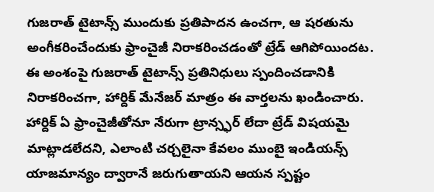గుజరాత్ టైటాన్స్ ముందుకు ప్రతిపాదన ఉంచగా, ఆ షరతును అంగీకరించేందుకు ఫ్రాంచైజీ నిరాకరించడంతో ట్రేడ్ ఆగిపోయిందట.
ఈ అంశంపై గుజరాత్ టైటాన్స్ ప్రతినిధులు స్పందించడానికి నిరాకరించగా, హార్దిక్ మేనేజర్ మాత్రం ఈ వార్తలను ఖండించారు. హార్దిక్ ఏ ఫ్రాంచైజీతోనూ నేరుగా ట్రాన్స్ఫర్ లేదా ట్రేడ్ విషయమై మాట్లాడలేదని, ఎలాంటి చర్చలైనా కేవలం ముంబై ఇండియన్స్ యాజమాన్యం ద్వారానే జరుగుతాయని ఆయన స్పష్టం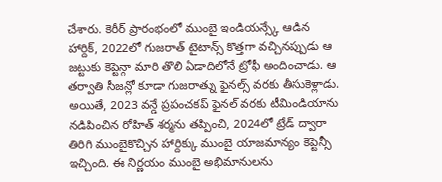చేశారు. కెరీర్ ప్రారంభంలో ముంబై ఇండియన్స్కే ఆడిన హార్దిక్, 2022లో గుజరాత్ టైటాన్స్ కొత్తగా వచ్చినప్పుడు ఆ జట్టుకు కెప్టెన్గా మారి తొలి ఏడాదిలోనే ట్రోఫీ అందించాడు. ఆ తర్వాతి సీజన్లో కూడా గుజరాత్ను ఫైనల్స్ వరకు తీసుకెళ్లాడు. అయితే, 2023 వన్డే ప్రపంచకప్ ఫైనల్ వరకు టీమిండియాను నడిపించిన రోహిత్ శర్మను తప్పించి, 2024లో ట్రేడ్ ద్వారా తిరిగి ముంబైకొచ్చిన హార్దిక్కు ముంబై యాజమాన్యం కెప్టెన్సీ ఇచ్చింది. ఈ నిర్ణయం ముంబై అభిమానులను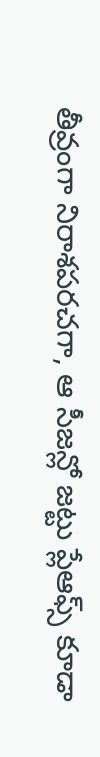తీవ్రంగా నిరాశపరచగా, ఆ సీజన్లో జట్టు ప్లేఆఫ్స్ కూడా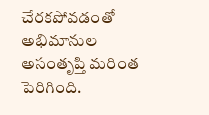చేరకపోవడంతో అభిమానుల అసంతృప్తి మరింత పెరిగింది.